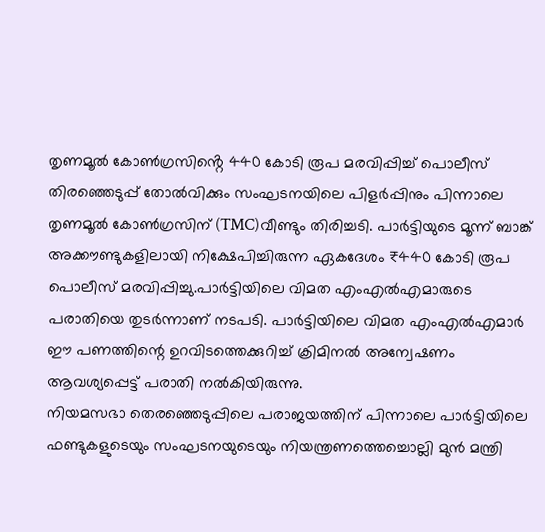തൃണമൂൽ കോൺഗ്രസിൻ്റെ 440 കോടി രൂപ മരവിപ്പിച്ച് പൊലീസ്
തിരഞ്ഞെടുപ്പ് തോൽവിക്കും സംഘടനയിലെ പിളർപ്പിനും പിന്നാലെ തൃണമൂൽ കോൺഗ്രസിന് (TMC)വീണ്ടും തിരിച്ചടി. പാർട്ടിയുടെ മൂന്ന് ബാങ്ക് അക്കൗണ്ടുകളിലായി നിക്ഷേപിച്ചിരുന്ന ഏകദേശം ₹440 കോടി രൂപ പൊലീസ് മരവിപ്പിച്ചു.പാർട്ടിയിലെ വിമത എംഎൽഎമാരുടെ പരാതിയെ തുടർന്നാണ് നടപടി. പാർട്ടിയിലെ വിമത എംഎൽഎമാർ ഈ പണത്തിന്റെ ഉറവിടത്തെക്കുറിച്ച് ക്രിമിനൽ അന്വേഷണം ആവശ്യപ്പെട്ട് പരാതി നൽകിയിരുന്നു.
നിയമസഭാ തെരഞ്ഞെടുപ്പിലെ പരാജയത്തിന് പിന്നാലെ പാർട്ടിയിലെ ഫണ്ടുകളുടെയും സംഘടനയുടെയും നിയന്ത്രണത്തെച്ചൊല്ലി മുൻ മന്ത്രി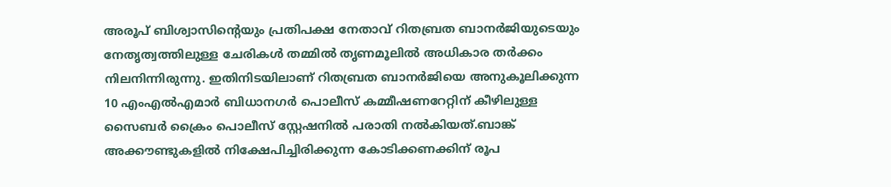അരൂപ് ബിശ്വാസിന്റെയും പ്രതിപക്ഷ നേതാവ് റിതബ്രത ബാനർജിയുടെയും നേതൃത്വത്തിലുള്ള ചേരികൾ തമ്മിൽ തൃണമൂലിൽ അധികാര തർക്കം നിലനിന്നിരുന്നു. ഇതിനിടയിലാണ് റിതബ്രത ബാനർജിയെ അനുകൂലിക്കുന്ന 10 എംഎൽഎമാർ ബിധാനഗർ പൊലീസ് കമ്മീഷണറേറ്റിന് കീഴിലുള്ള സൈബർ ക്രൈം പൊലീസ് സ്റ്റേഷനിൽ പരാതി നൽകിയത്.ബാങ്ക് അക്കൗണ്ടുകളിൽ നിക്ഷേപിച്ചിരിക്കുന്ന കോടിക്കണക്കിന് രൂപ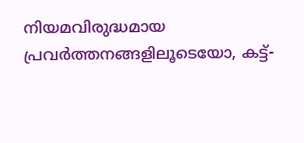നിയമവിരുദ്ധമായ പ്രവർത്തനങ്ങളിലൂടെയോ, കട്ട്-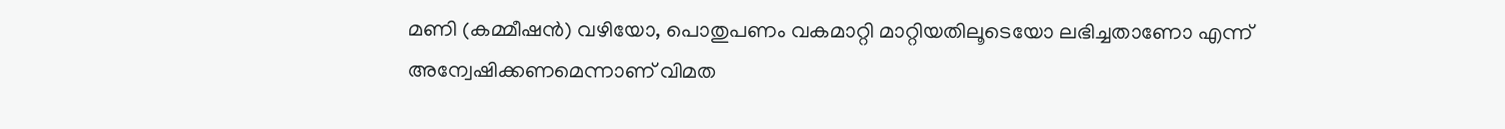മണി (കമ്മീഷൻ) വഴിയോ, പൊതുപണം വകമാറ്റി മാറ്റിയതിലൂടെയോ ലഭിച്ചതാണോ എന്ന് അന്വേഷിക്കണമെന്നാണ് വിമത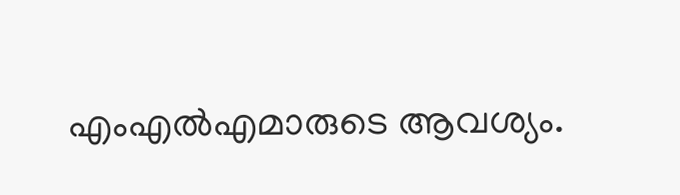എംഎൽഎമാരുടെ ആവശ്യം.